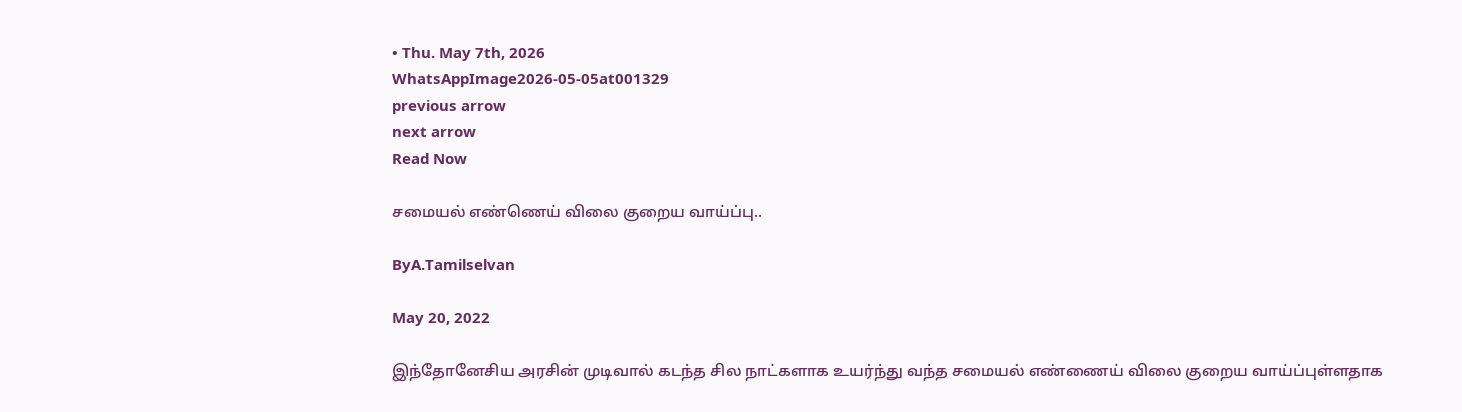• Thu. May 7th, 2026
WhatsAppImage2026-05-05at001329
previous arrow
next arrow
Read Now

சமையல் எண்ணெய் விலை குறைய வாய்ப்பு..

ByA.Tamilselvan

May 20, 2022

இந்தோனேசிய அரசின் முடிவால் கடந்த சில நாட்களாக உயர்ந்து வந்த சமையல் எண்ணைய் விலை குறைய வாய்ப்புள்ளதாக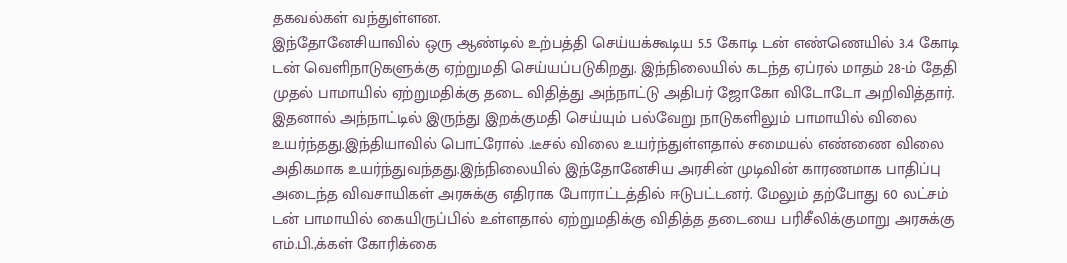தகவல்கள் வந்துள்ளன.
இந்தோனேசியாவில் ஒரு ஆண்டில் உற்பத்தி செய்யக்கூடிய 5.5 கோடி டன் எண்ணெயில் 3.4 கோடி டன் வெளிநாடுகளுக்கு ஏற்றுமதி செய்யப்படுகிறது. இந்நிலையில் கடந்த ஏப்ரல் மாதம் 28-ம் தேதி முதல் பாமாயில் ஏற்றுமதிக்கு தடை விதித்து அந்நாட்டு அதிபர் ஜோகோ விடோடோ அறிவித்தார். இதனால் அந்நாட்டில் இருந்து இறக்குமதி செய்யும் பல்வேறு நாடுகளிலும் பாமாயில் விலை உயர்ந்தது.இந்தியாவில் பொட்ரோல் .டீசல் விலை உயர்ந்துள்ளதால் சமையல் எண்ணை விலை அதிகமாக உயர்ந்துவந்தது.இந்நிலையில் இந்தோனேசிய அரசின் முடிவின் காரணமாக பாதிப்பு அடைந்த விவசாயிகள் அரசுக்கு எதிராக போராட்டத்தில் ஈடுபட்டனர். மேலும் தற்போது 60 லட்சம் டன் பாமாயில் கையிருப்பில் உள்ளதால் ஏற்றுமதிக்கு விதித்த தடையை பரிசீலிக்குமாறு அரசுக்கு எம்.பி.,க்கள் கோரிக்கை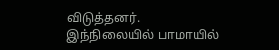விடுத்தனர்.
இந்நிலையில் பாமாயில்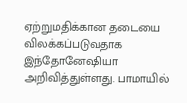ஏற்றுமதிக்கான தடையை விலக்கப்படுவதாக இந்தோனேஷியா அறிவித்துள்ளது. பாமாயில்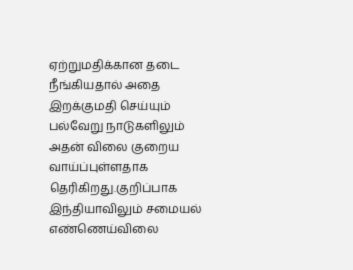ஏற்றுமதிக்கான தடை நீங்கியதால் அதை இறக்குமதி செய்யும் பல்வேறு நாடுகளிலும் அதன் விலை குறைய வாய்ப்புள்ளதாக தெரிகிறது.குறிப்பாக இந்தியாவிலும் சமையல் எண்ணெய்விலை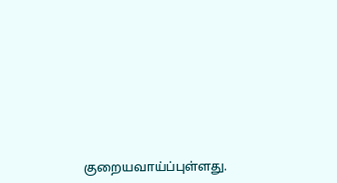குறையவாய்ப்புள்ளது.